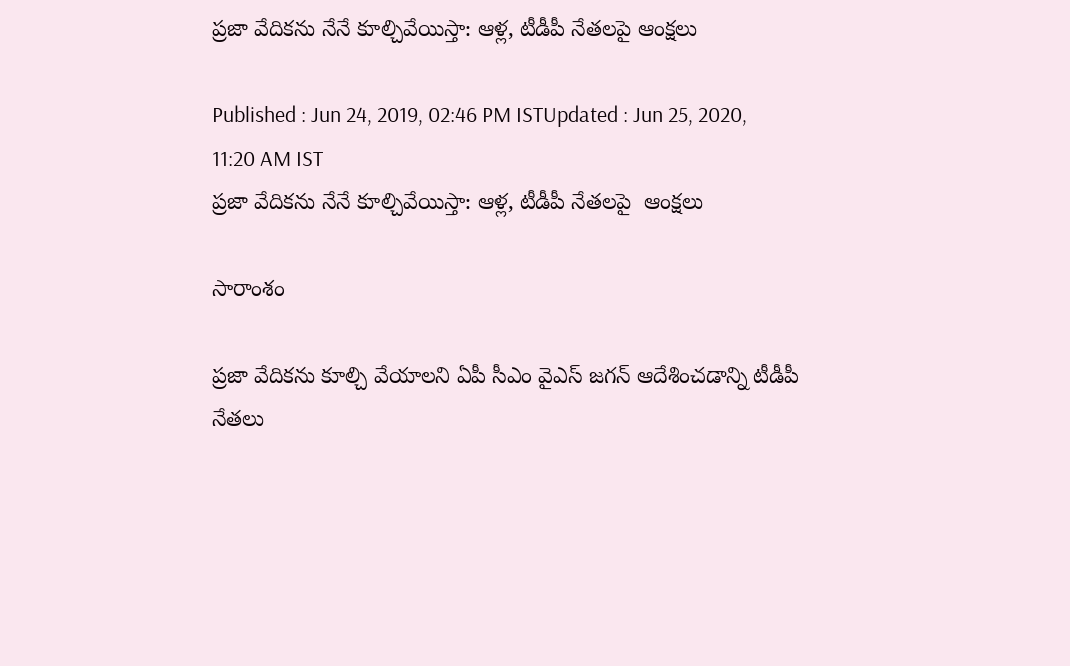ప్రజా వేదిక‌ను నేనే కూల్చివేయిస్తా: ఆళ్ల, టీడీపీ నేతలపై ఆంక్షలు

Published : Jun 24, 2019, 02:46 PM ISTUpdated : Jun 25, 2020, 11:20 AM IST
ప్రజా వేదిక‌ను నేనే కూల్చివేయిస్తా: ఆళ్ల, టీడీపీ నేతలపై  ఆంక్షలు

సారాంశం

ప్రజా వేదికను కూల్చి వేయాలని ఏపీ సీఎం వైఎస్ జగన్ ఆదేశించడాన్ని టీడీపీ  నేతలు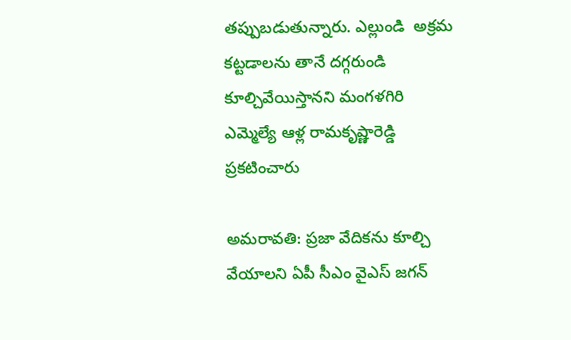తప్పుబడుతున్నారు. ఎల్లుండి  అక్రమ కట్టడాలను తానే దగ్గరుండి కూల్చివేయిస్తానని మంగళగిరి ఎమ్మెల్యే ఆళ్ల రామకృష్ణారెడ్డి ప్రకటించారు

అమరావతి: ప్రజా వేదికను కూల్చి వేయాలని ఏపీ సీఎం వైఎస్ జగన్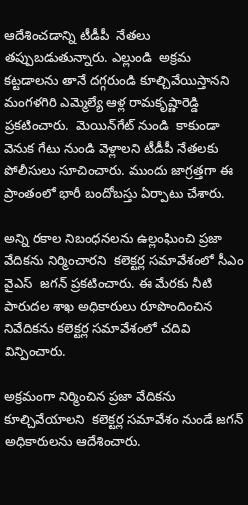ఆదేశించడాన్ని టీడీపీ  నేతలు తప్పుబడుతున్నారు. ఎల్లుండి  అక్రమ కట్టడాలను తానే దగ్గరుండి కూల్చివేయిస్తానని మంగళగిరి ఎమ్మెల్యే ఆళ్ల రామకృష్ణారెడ్డి ప్రకటించారు.  మెయిన్‌గేట్ నుండి  కాకుండా  వెనుక గేటు నుండి వెళ్లాలని టీడీపీ నేతలకు పోలీసులు సూచించారు. ముందు జాగ్రత్తగా ఈ ప్రాంతంలో భారీ బందోబస్తు ఏర్పాటు చేశారు.

అన్ని రకాల నిబంధనలను ఉల్లంఘించి ప్రజా వేదికను నిర్మించారని  కలెక్టర్ల సమావేశంలో సీఎం వైఎస్  జగన్ ప్రకటించారు. ఈ మేరకు నీటి పారుదల శాఖ అధికారులు రూపొందించిన నివేదికను కలెక్టర్ల సమావేశంలో చదివి విన్పించారు.

అక్రమంగా నిర్మించిన ప్రజా వేదికను కూల్చివేయాలని  కలెక్టర్ల సమావేశం నుండే జగన్ అధికారులను ఆదేశించారు.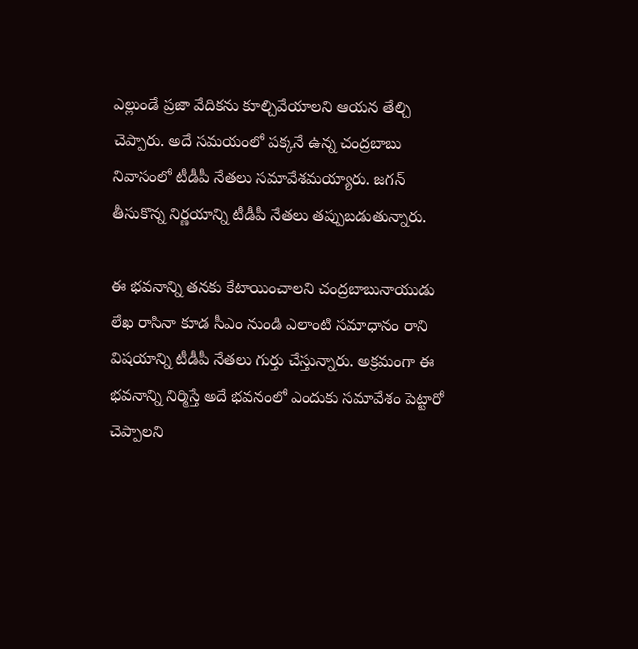ఎల్లుండే ప్రజా వేదికను కూల్చివేయాలని ఆయన తేల్చి చెప్పారు. అదే సమయంలో పక్కనే ఉన్న చంద్రబాబు నివాసంలో టీడీపీ నేతలు సమావేశమయ్యారు. జగన్ తీసుకొన్న నిర్ణయాన్ని టీడీపీ నేతలు తప్పుబడుతున్నారు.

ఈ భవనాన్ని తనకు కేటాయించాలని చంద్రబాబునాయుడు లేఖ రాసినా కూడ సీఎం నుండి ఎలాంటి సమాధానం రాని విషయాన్ని టీడీపీ నేతలు గుర్తు చేస్తున్నారు. అక్రమంగా ఈ భవనాన్ని నిర్మిస్తే అదే భవనంలో ఎందుకు సమావేశం పెట్టారో చెప్పాలని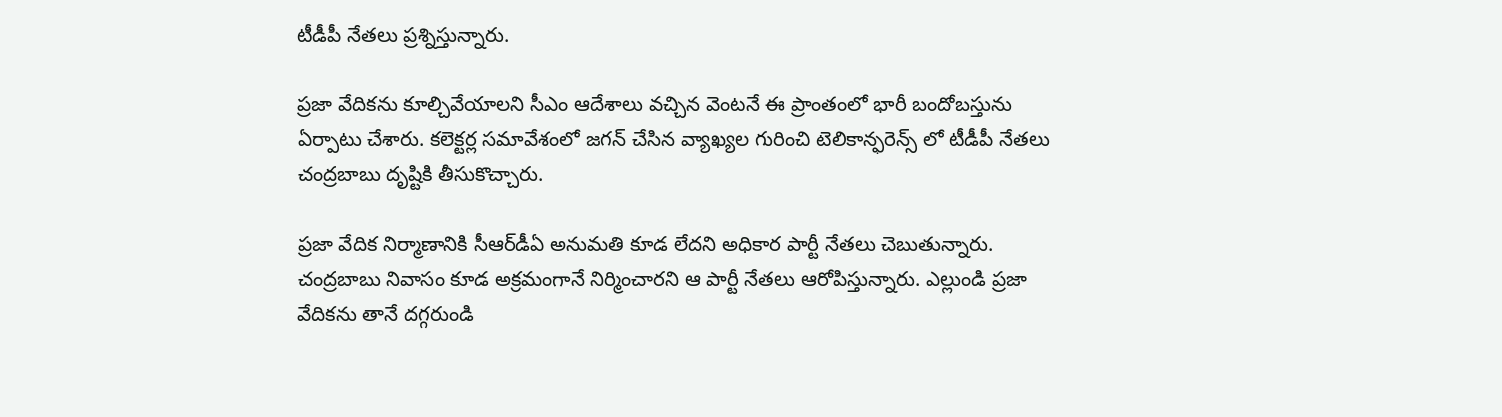టీడీపీ నేతలు ప్రశ్నిస్తున్నారు.

ప్రజా వేదికను కూల్చివేయాలని సీఎం ఆదేశాలు వచ్చిన వెంటనే ఈ ప్రాంతంలో భారీ బందోబస్తును ఏర్పాటు చేశారు. కలెక్టర్ల సమావేశంలో జగన్ చేసిన వ్యాఖ్యల గురించి టెలికాన్ఫరెన్స్ లో టీడీపీ నేతలు చంద్రబాబు దృష్టికి తీసుకొచ్చారు.

ప్రజా వేదిక నిర్మాణానికి సీఆర్‌డీఏ అనుమతి కూడ లేదని అధికార పార్టీ నేతలు చెబుతున్నారు. చంద్రబాబు నివాసం కూడ అక్రమంగానే నిర్మించారని ఆ పార్టీ నేతలు ఆరోపిస్తున్నారు. ఎల్లుండి ప్రజా వేదికను తానే దగ్గరుండి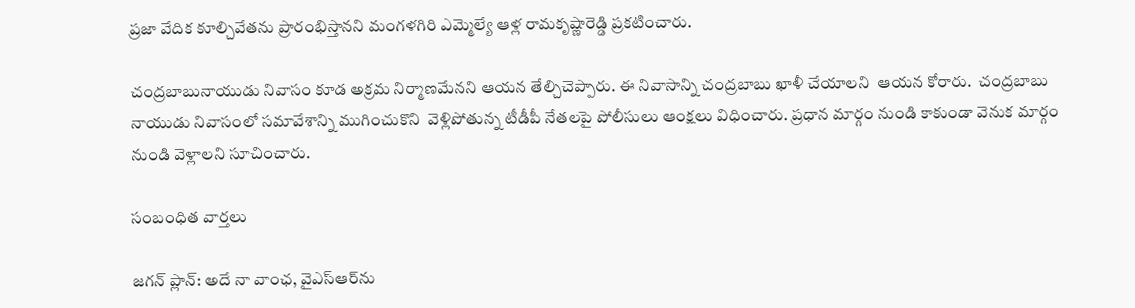ప్రజా వేదిక కూల్చివేతను ప్రారంభిస్తానని మంగళగిరి ఎమ్మెల్యే ఆళ్ల రామకృష్ణారెడ్డి ప్రకటించారు.

చంద్రబాబునాయుడు నివాసం కూడ అక్రమ నిర్మాణమేనని ఆయన తేల్చిచెప్పారు. ఈ నివాసాన్ని చంద్రబాబు ఖాళీ చేయాలని  ఆయన కోరారు.  చంద్రబాబు నాయుడు నివాసంలో సమావేశాన్ని ముగించుకొని  వెళ్లిపోతున్న టీడీపీ నేతలపై పోలీసులు ఆంక్షలు విధించారు. ప్రధాన మార్గం నుండి కాకుండా వెనుక మార్గం నుండి వెళ్లాలని సూచించారు.

సంబంధిత వార్తలు

జగన్ ప్లాన్: అదే నా వాంఛ, వైఎస్ఆర్‌ను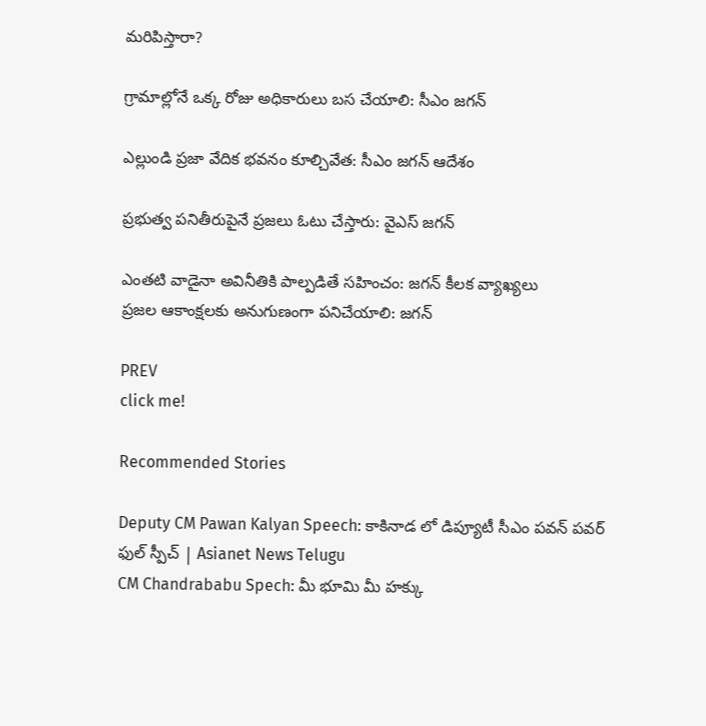మరిపిస్తారా?

గ్రామాల్లోనే ఒక్క రోజు అధికారులు బస చేయాలి: సీఎం జగన్

ఎల్లుండి ప్రజా వేదిక భవనం కూల్చివేత: సీఎం జగన్ ఆదేశం

ప్రభుత్వ పనితీరుపైనే ప్రజలు ఓటు చేస్తారు: వైఎస్ జగన్

ఎంతటి వాడైనా అవినీతికి పాల్పడితే సహించం: జగన్ కీలక వ్యాఖ్యలు
ప్రజల ఆకాంక్షలకు అనుగుణంగా పనిచేయాలి: జగన్

PREV
click me!

Recommended Stories

Deputy CM Pawan Kalyan Speech: కాకినాడ లో డిప్యూటీ సీఎం పవన్ పవర్ ఫుల్ స్పీచ్ | Asianet News Telugu
CM Chandrababu Spech: మీ భూమి మీ హక్కు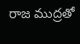రాజ ముద్రతో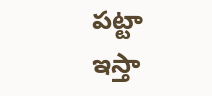పట్టా ఇస్తా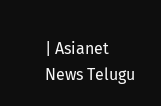| Asianet News Telugu